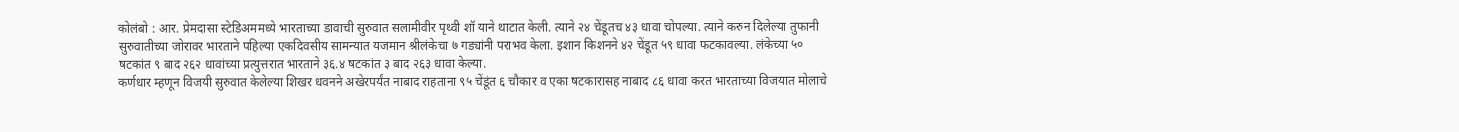कोलंबो : आर. प्रेमदासा स्टेडिअममध्ये भारताच्या डावाची सुरुवात सलामीवीर पृथ्वी शॉ याने थाटात केली. त्याने २४ चेंडूतच ४३ धावा चोपल्या. त्याने करुन दिलेल्या तुफानी सुरुवातीच्या जोरावर भारताने पहिल्या एकदिवसीय सामन्यात यजमान श्रीलंकेचा ७ गड्यांनी पराभव केला. इशान किशनने ४२ चेंडूत ५९ धावा फटकावल्या. लंकेच्या ५० षटकांत ९ बाद २६२ धावांच्या प्रत्युत्तरात भारताने ३६.४ षटकांत ३ बाद २६३ धावा केल्या.
कर्णधार म्हणून विजयी सुरुवात केलेल्या शिखर धवनने अखेरपर्यंत नाबाद राहताना ९५ चेंडूंत ६ चौकार व एका षटकारासह नाबाद ८६ धावा करत भारताच्या विजयात मोलाचे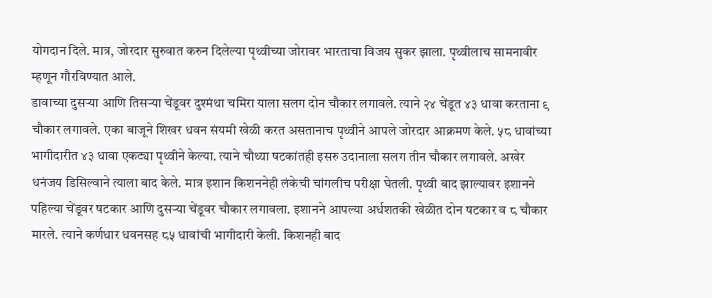योगदान दिले. मात्र, जोरदार सुरुवात करुन दिलेल्या पृथ्वीच्या जोरावर भारताचा विजय सुकर झाला. पृथ्वीलाच सामनावीर म्हणून गौरविण्यात आले.
डावाच्या दुसऱ्या आणि तिसऱ्या चेंडूवर दुश्मंथा चमिरा याला सलग दोन चौकार लगावले. त्याने २४ चेंडूत ४३ धावा करताना ९ चौकार लगावले. एका बाजूने शिखर धवन संयमी खेळी करत असतानाच पृथ्वीने आपले जोरदार आक्रमण केले. ५८ धावांच्या भागीदारीत ४३ धावा एकट्या पृथ्वीने केल्या. त्याने चौथ्या षटकांतही इसरु उदानाला सलग तीन चौकार लगावले. अखेर धनंजय डिसिल्वाने त्याला बाद केले. मात्र इशान किशननेही लंकेची चांगलीच परीक्षा घेतली. पृथ्वी बाद झाल्यावर इशानने पहिल्या चेंडूवर षटकार आणि दुसऱ्या चेंडूवर चौकार लगावला. इशानने आपल्या अर्धशतकी खेळीत दोन षटकार व ८ चौकार मारले. त्याने कर्णधार धवनसह ८५ धावांची भागीदारी केली. किशनही बाद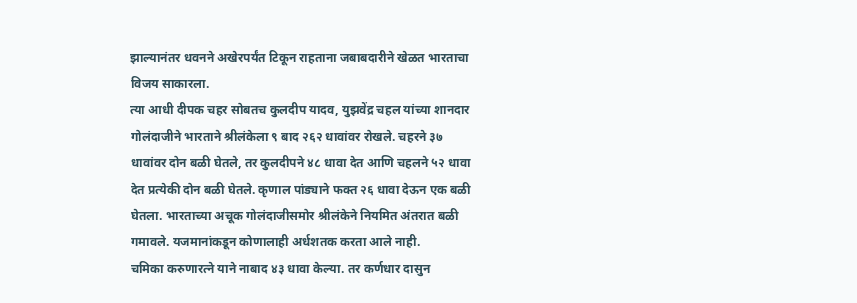झाल्यानंतर धवनने अखेरपर्यंत टिकून राहताना जबाबदारीने खेळत भारताचा विजय साकारला.
त्या आधी दीपक चहर सोबतच कुलदीप यादव, युझवेंद्र चहल यांच्या शानदार गोलंदाजीने भारताने श्रीलंकेला ९ बाद २६२ धावांवर रोखले. चहरने ३७ धावांवर दोन बळी घेतले, तर कुलदीपने ४८ धावा देत आणि चहलने ५२ धावा देत प्रत्येकी दोन बळी घेतले. कृणाल पांड्याने फक्त २६ धावा देऊन एक बळी घेतला. भारताच्या अचूक गोलंदाजीसमोर श्रीलंकेने नियमित अंतरात बळी गमावले. यजमानांकडून कोणालाही अर्धशतक करता आले नाही.
चमिका करुणारत्ने याने नाबाद ४३ धावा केल्या. तर कर्णधार दासुन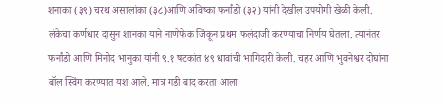शनाका (३९) चरथ असालांका (३८)आणि अविष्का फर्नांडो (३२) यांनी देखील उपयोगी खेळी केली. लंकेचा कर्णधार दासुन शानका याने नाणेफेक जिंकून प्रथम फलंदाजी करण्याचा निर्णय घेतला. त्यानंतर फर्नांडो आणि मिनोद भानुका यांनी ९.१ षटकांत ४९ धावांची भागिदारी केली. चहर आणि भुवनेश्वर दोघांना बॉल स्विंग करण्यात यश आले. मात्र गडी बाद करता आला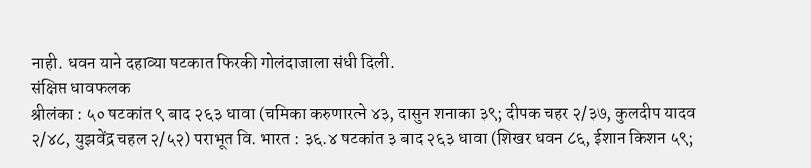नाही. धवन याने दहाव्या षटकात फिरकी गोलंदाजाला संधी दिली.
संक्षिप्त धावफलक
श्रीलंका : ५० षटकांत ९ बाद २६३ धावा (चमिका करुणारत्ने ४३, दासुन शनाका ३९; दीपक चहर २/३७, कुलदीप यादव २/४८, युझवेंद्र चहल २/५२) पराभूत वि. भारत : ३६.४ षटकांत ३ बाद २६३ धावा (शिखर धवन ८६, ईशान किशन ५९;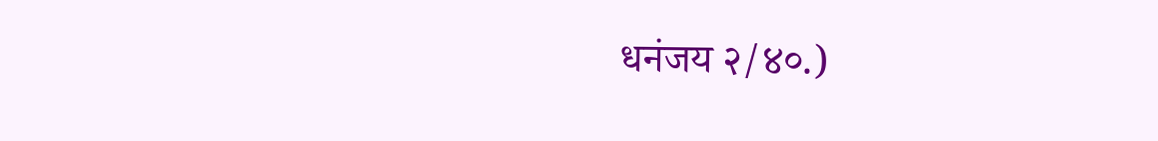धनंजय २/४०.)